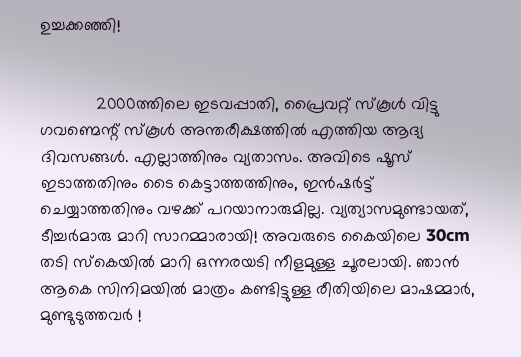ഉച്ചക്കഞ്ഞി!


            2000ത്തിലെ ഇടവപ്പാതി, പ്രൈവറ്റ് സ്കൂള്‍ വിട്ടു ഗവണ്മെന്റ് സ്കൂള്‍ അന്തരീക്ഷത്തില്‍ എത്തിയ ആദ്യ ദിവസങ്ങള്‍. എല്ലാത്തിനും വ്യതാസം. അവിടെ ഷൂസ് ഇടാത്തതിനും ടൈ കെട്ടാത്തത്തിനും, ഇന്‍ഷര്‍ട്ട്‌ ചെയ്യാത്തതിനും വഴക്ക് പറയാനാരുമില്ല. വ്യത്യാസമുണ്ടായത്, ടീച്ചര്‍മാരു മാറി സാറമ്മാരായി! അവരുടെ കൈയിലെ 30cm തടി സ്കെയില്‍ മാറി ഒന്നരയടി നീളമുള്ള ചൂരലായി. ഞാന്‍ ആകെ സിനിമയില്‍ മാത്രം കണ്ടിട്ടുള്ള രീതിയിലെ മാഷമ്മാര്‍, മുണ്ടുടുത്തവര്‍ !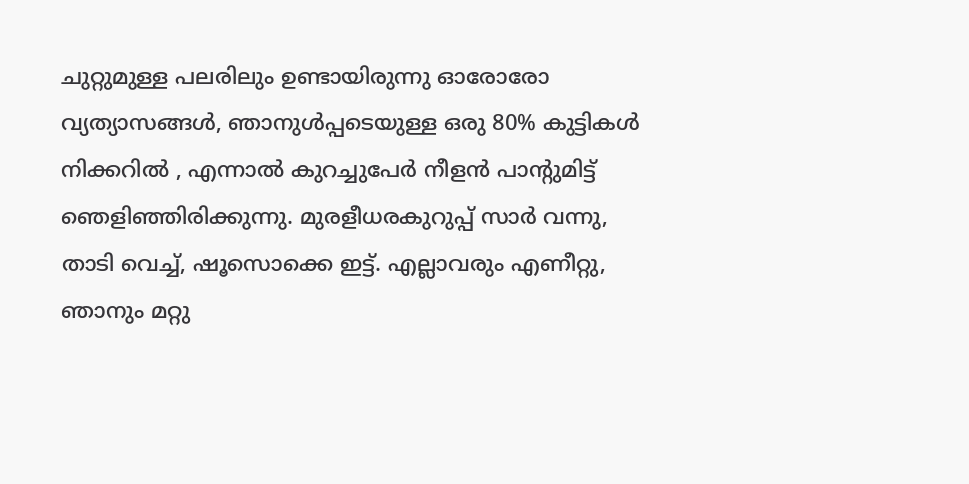ചുറ്റുമുള്ള പലരിലും ഉണ്ടായിരുന്നു ഓരോരോ വ്യത്യാസങ്ങള്‍, ഞാനുള്‍പ്പടെയുള്ള ഒരു 80% കുട്ടികള്‍ നിക്കറില്‍ , എന്നാല്‍ കുറച്ചുപേര്‍ നീളന്‍ പാന്റുമിട്ട് ഞെളിഞ്ഞിരിക്കുന്നു. മുരളീധരകുറുപ്പ് സാര്‍ വന്നു, താടി വെച്ച്, ഷൂസൊക്കെ ഇട്ട്. എല്ലാവരും എണീറ്റു, ഞാനും മറ്റു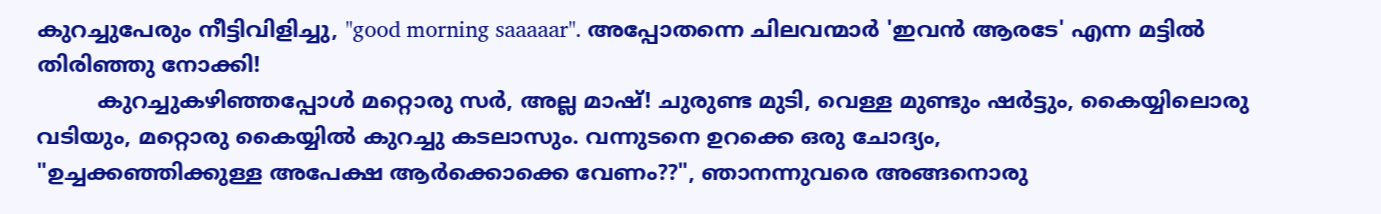കുറച്ചുപേരും നീട്ടിവിളിച്ചു, "good morning saaaaar". അപ്പോതന്നെ ചിലവന്മാര്‍ 'ഇവന്‍ ആരടേ' എന്ന മട്ടില്‍ തിരിഞ്ഞു നോക്കി!
         കുറച്ചുകഴിഞ്ഞപ്പോള്‍ മറ്റൊരു സര്‍, അല്ല മാഷ്‌! ചുരുണ്ട മുടി, വെള്ള മുണ്ടും ഷര്‍ട്ടും, കൈയ്യിലൊരു വടിയും, മറ്റൊരു കൈയ്യില്‍ കുറച്ചു കടലാസും. വന്നുടനെ ഉറക്കെ ഒരു ചോദ്യം,
"ഉച്ചക്കഞ്ഞിക്കുള്ള അപേക്ഷ ആര്‍ക്കൊക്കെ വേണം??", ഞാനന്നുവരെ അങ്ങനൊരു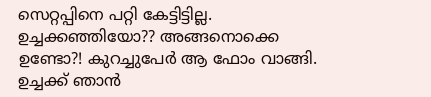സെറ്റപ്പിനെ പറ്റി കേട്ടിട്ടില്ല. ഉച്ചക്കഞ്ഞിയോ?? അങ്ങനൊക്കെ ഉണ്ടോ?! കുറച്ചുപേര്‍ ആ ഫോം വാങ്ങി. ഉച്ചക്ക് ഞാന്‍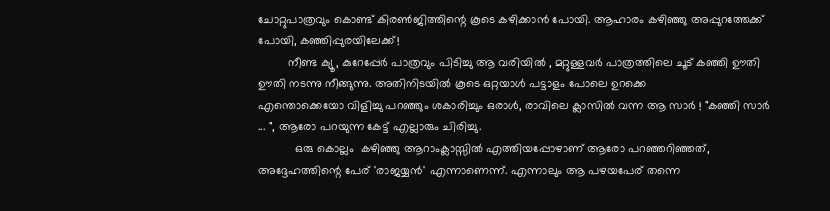ചോറ്റുപാത്രവും കൊണ്ട് കിരണ്‍ജിത്തിന്റെ കൂടെ കഴിക്കാന്‍ പോയി. ആഹാരം കഴിഞ്ഞു അപ്പുറത്തേക്ക് പോയി, കഞ്ഞിപ്പുരയിലേക്ക്!
         നീണ്ട ക്യൂ, കുറേപ്പേര്‍ പാത്രവും പിടിച്ചു ആ വരിയില്‍ , മറ്റുള്ളവര്‍ പാത്രത്തിലെ ചൂട് കഞ്ഞി ഊതി ഊതി നടന്നു നീങ്ങുന്നു. അതിനിടയില്‍ കൂടെ ഒറ്റയാള്‍ പട്ടാളം പോലെ ഉറക്കെ
എന്തൊക്കെയോ വിളിച്ചു പറഞ്ഞും ശകാരിച്ചും ഒരാള്‍, രാവിലെ ക്ലാസില്‍ വന്ന ആ സാർ ! "കഞ്ഞി സാര്‍ ... ", ആരോ പറയുന്ന കേട്ട് എല്ലാരും ചിരിച്ചു.
           ഒരു കൊല്ലം  കഴിഞ്ഞു ആറാംക്ലാസ്സില്‍ എത്തിയപ്പോഴാണ് ആരോ പറഞ്ഞറിഞ്ഞത്, അദ്ദേഹത്തിന്റെ പേര് 'രാജയ്യന്‍' എന്നാണെന്ന്. എന്നാലും ആ പഴയപേര് തന്നെ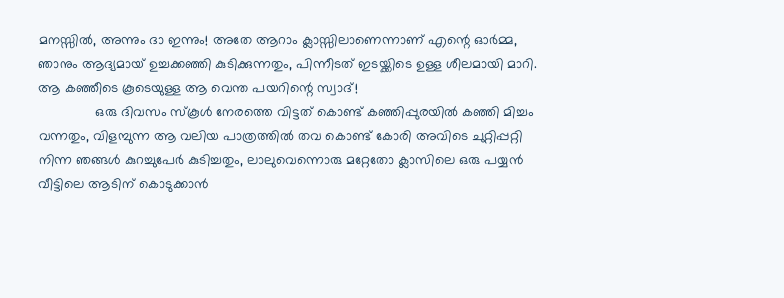മനസ്സില്‍, അന്നും ദാ ഇന്നും! അതേ ആറാം ക്ലാസ്സിലാണെന്നാണ്‌ എന്റെ ഓര്‍മ്മ, ഞാനും ആദ്യമായ് ഉച്ചക്കഞ്ഞി കുടിക്കുന്നതും, പിന്നീടത് ഇടയ്ക്കിടെ ഉള്ള ശീലമായി മാറി. ആ കഞ്ഞീടെ കൂടെയുള്ള ആ വെന്ത പയറിന്റെ സ്വാദ്!
               ഒരു ദിവസം സ്കൂള്‍ നേരത്തെ വിട്ടത് കൊണ്ട് കഞ്ഞിപ്പുരയില്‍ കഞ്ഞി മിച്ചം വന്നതും, വിളമ്പുന്ന ആ വലിയ പാത്രത്തില്‍ തവ കൊണ്ട് കോരി അവിടെ ചുറ്റിപ്പറ്റി നിന്ന ഞങ്ങള്‍ കുറച്ചുപേര്‍ കുടിച്ചതും, ലാലുവെന്നൊരു മറ്റേതോ ക്ലാസിലെ ഒരു പയ്യന്‍ വീട്ടിലെ ആടിന് കൊടുക്കാന്‍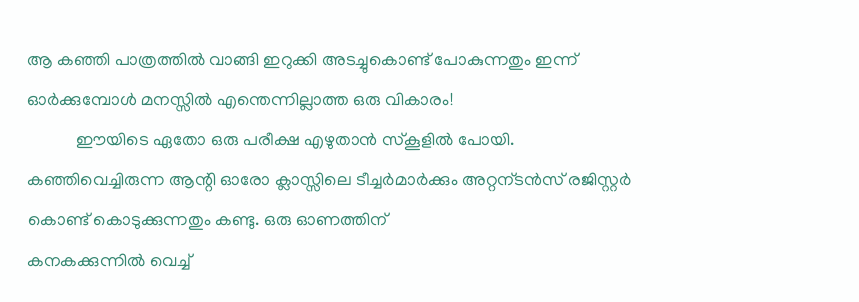ആ കഞ്ഞി പാത്രത്തില്‍ വാങ്ങി ഇറുക്കി അടച്ചുകൊണ്ട് പോകുന്നതും ഇന്ന് ഓര്‍ക്കുമ്പോള്‍ മനസ്സില്‍ എന്തെന്നില്ലാത്ത ഒരു വികാരം!
           ഈയിടെ ഏതോ ഒരു പരീക്ഷ എഴുതാന്‍ സ്കൂളില്‍ പോയി. കഞ്ഞിവെച്ചിരുന്ന ആന്റി ഓരോ ക്ലാസ്സിലെ ടീച്ചര്‍മാര്‍ക്കും അറ്റന്ടന്‍സ് രജിസ്റ്റര്‍ കൊണ്ട് കൊടുക്കുന്നതും കണ്ടു. ഒരു ഓണത്തിന്
കനകക്കുന്നില്‍ വെച്ച്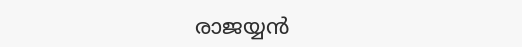രാജയ്യന്‍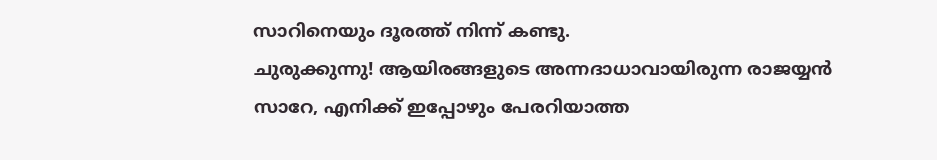സാറിനെയും ദൂരത്ത് നിന്ന് കണ്ടു.
ചുരുക്കുന്നു! ആയിരങ്ങളുടെ അന്നദാധാവായിരുന്ന രാജയ്യന്‍ സാറേ, എനിക്ക് ഇപ്പോഴും പേരറിയാത്ത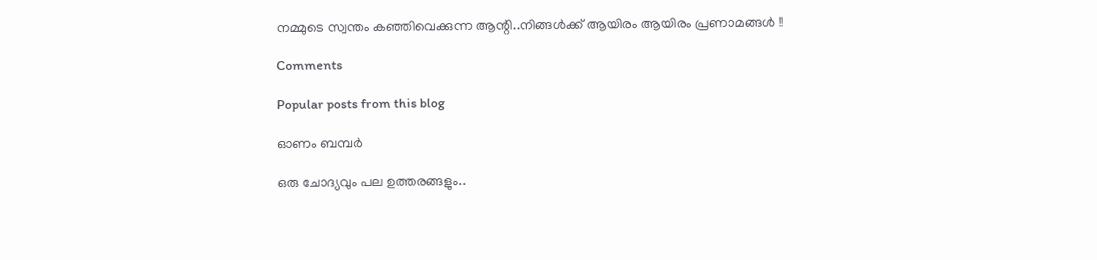നമ്മുടെ സ്വന്തം കഞ്ഞിവെക്കുന്ന ആന്റി..നിങ്ങള്‍ക്ക് ആയിരം ആയിരം പ്രണാമങ്ങള്‍ !!

Comments

Popular posts from this blog

ഓണം ബമ്പർ

ഒരു ചോദ്യവും പല ഉത്തരങ്ങളും..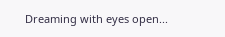Dreaming with eyes open...